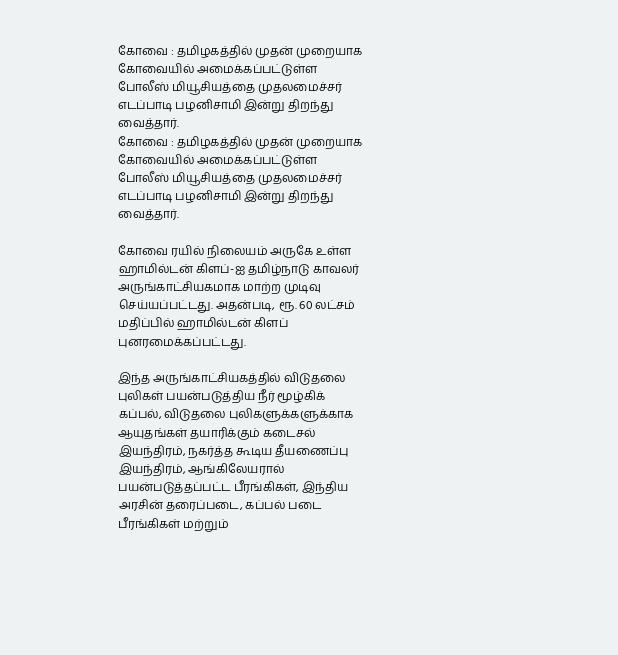கோவை : தமிழகத்தில் முதன் முறையாக கோவையில் அமைக்கப்பட்டுள்ள போலீஸ் மியூசியத்தை முதலமைச்சர் எடப்பாடி பழனிசாமி இன்று திறந்து வைத்தார்.
கோவை : தமிழகத்தில் முதன் முறையாக கோவையில் அமைக்கப்பட்டுள்ள போலீஸ் மியூசியத்தை முதலமைச்சர் எடப்பாடி பழனிசாமி இன்று திறந்து வைத்தார்.

கோவை ரயில் நிலையம் அருகே உள்ள ஹாமில்டன் கிளப்-ஐ தமிழ்நாடு காவலர் அருங்காட்சியகமாக மாற்ற முடிவு செய்யப்பட்டது. அதன்படி, ரூ. 60 லட்சம் மதிப்பில் ஹாமில்டன் கிளப் புனரமைக்கப்பட்டது.

இந்த அருங்காட்சியகத்தில் விடுதலை புலிகள் பயன்படுத்திய நீர் மூழ்கிக் கப்பல், விடுதலை புலிகளுக்களுக்காக ஆயுதங்கள் தயாரிக்கும் கடைசல் இயந்திரம், நகர்த்த கூடிய தீயணைப்பு இயந்திரம், ஆங்கிலேயரால் பயன்படுத்தப்பட்ட பீரங்கிகள், இந்திய அரசின் தரைப்படை, கப்பல் படை பீரங்கிகள் மற்றும்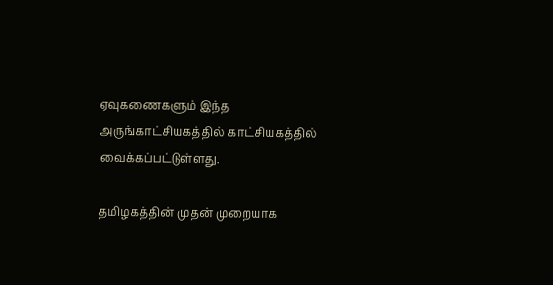ஏவுகணைகளும் இந்த அருங்காட்சியகத்தில் காட்சியகத்தில் வைக்கப்பட்டுள்ளது.

தமிழகத்தின் முதன் முறையாக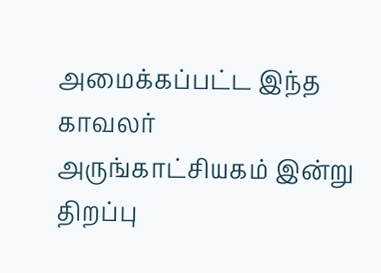அமைக்கப்பட்ட இந்த காவலர் அருங்காட்சியகம் இன்று திறப்பு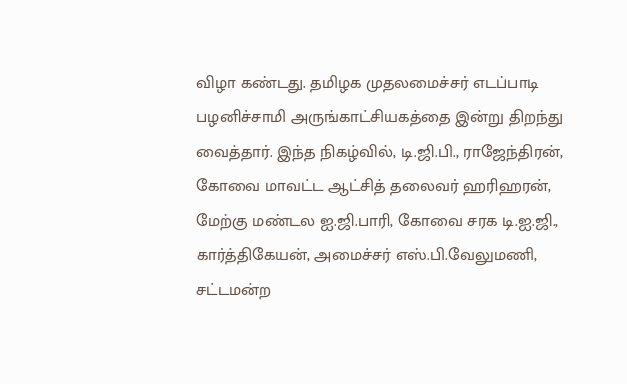விழா கண்டது. தமிழக முதலமைச்சர் எடப்பாடி பழனிச்சாமி அருங்காட்சியகத்தை இன்று திறந்து வைத்தார். இந்த நிகழ்வில், டி.ஜி.பி., ராஜேந்திரன், கோவை மாவட்ட ஆட்சித் தலைவர் ஹரிஹரன், மேற்கு மண்டல ஐ.ஜி.பாரி, கோவை சரக டி.ஐ.ஜி., கார்த்திகேயன், அமைச்சர் எஸ்.பி.வேலுமணி, சட்டமன்ற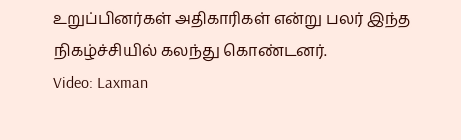உறுப்பினர்கள் அதிகாரிகள் என்று பலர் இந்த நிகழ்ச்சியில் கலந்து கொண்டனர்.
Video: Laxman